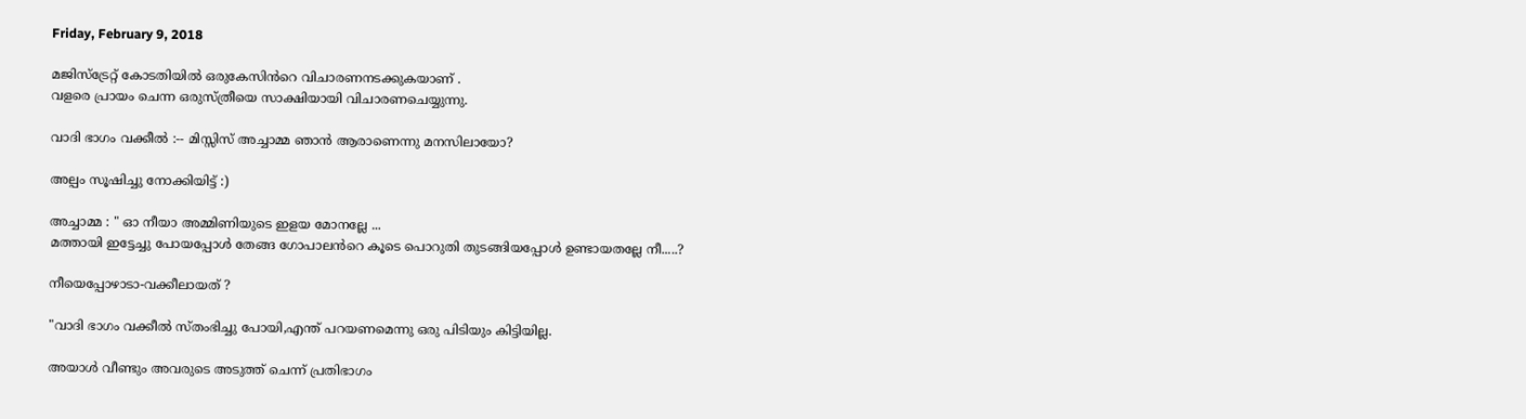Friday, February 9, 2018

മജിസ്ട്രേറ്റ് കോടതിയിൽ ഒരുകേസിൻറെ വിചാരണനടക്കുകയാണ് .
വളരെ പ്രായം ചെന്ന ഒരുസ്ത്രീയെ സാക്ഷിയായി വിചാരണചെയ്യുന്നു.

വാദി ഭാഗം വക്കീൽ :-- മിസ്സിസ് അച്ചാമ്മ ഞാൻ ആരാണെന്നു മനസിലായോ?

അല്പം സൂഷിച്ചു നോക്കിയിട്ട് :)

അച്ചാമ്മ : " ഓ നീയാ അമ്മിണിയുടെ ഇളയ മോനല്ലേ ...
മത്തായി ഇട്ടേച്ചു പോയപ്പോൾ തേങ്ങ ഗോപാലൻറെ കൂടെ പൊറുതി തുടങ്ങിയപ്പോൾ ഉണ്ടായതല്ലേ നീ.....?

നീയെപ്പോഴാടാ-വക്കീലായത് ?

"വാദി ഭാഗം വക്കീൽ സ്തംഭിച്ചു പോയി,എന്ത് പറയണമെന്നു ഒരു പിടിയും കിട്ടിയില്ല.

അയാൾ വീണ്ടും അവരുടെ അടുത്ത് ചെന്ന് പ്രതിഭാഗം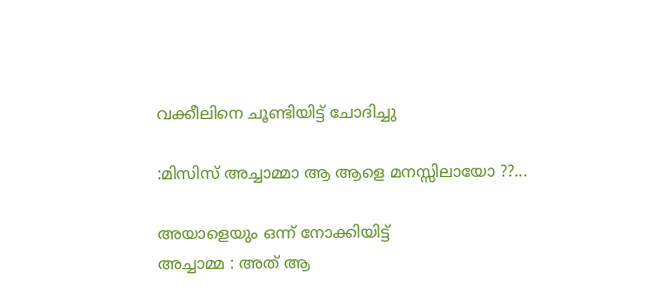വക്കീലിനെ ചൂണ്ടിയിട്ട് ചോദിച്ചു

:മിസിസ് അച്ചാമ്മാ ആ ആളെ മനസ്സിലായോ ??...

അയാളെയും ഒന്ന് നോക്കിയിട്ട്
അച്ചാമ്മ : അത് ആ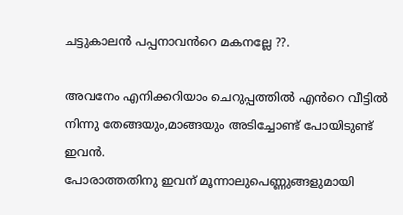ചട്ടുകാലൻ പപ്പനാവൻറെ മകനല്ലേ ??.

അവനേം എനിക്കറിയാം ചെറുപ്പത്തിൽ എൻറെ വീട്ടിൽ നിന്നു തേങ്ങയും,മാങ്ങയും അടിച്ചോണ്ട് പോയിടുണ്ട് ഇവൻ.
പോരാത്തതിനു ഇവന് മൂന്നാലുപെണ്ണുങ്ങളുമായി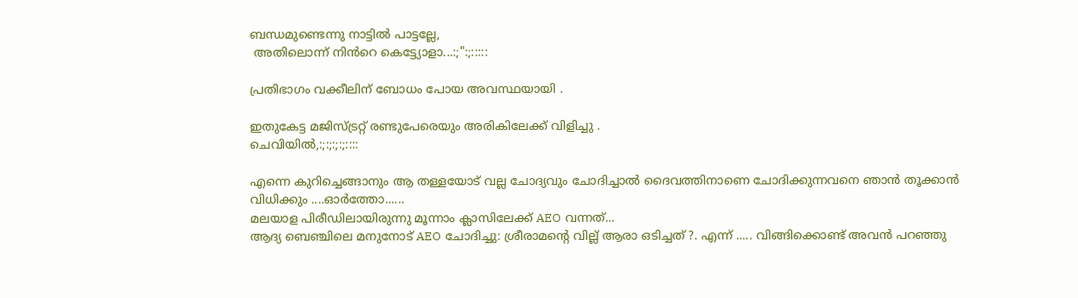ബന്ധമുണ്ടെന്നു നാട്ടിൽ പാട്ടല്ലേ,
 അതിലൊന്ന് നിൻറെ കെട്ട്യോളാ...:;":;:::::

പ്രതിഭാഗം വക്കീലിന് ബോധം പോയ അവസ്ഥയായി .

ഇതുകേട്ട മജിസ്ട്രറ്റ് രണ്ടുപേരെയും അരികിലേക്ക് വിളിച്ചു .
ചെവിയിൽ,:;:;:;:;::::

എന്നെ കുറിച്ചെങ്ങാനും ആ തള്ളയോട് വല്ല ചോദ്യവും ചോദിച്ചാൽ ദൈവത്തിനാണെ ചോദിക്കുന്നവനെ ഞാൻ തൂക്കാൻ വിധിക്കും ....ഓർത്തോ......
മലയാള പിരീഡിലായിരുന്നു മൂന്നാം ക്ലാസിലേക്ക് AEO വന്നത്...
ആദ്യ ബെഞ്ചിലെ മനുനോട് AEO ചോദിച്ചു: ശ്രീരാമന്റെ വില്ല് ആരാ ഒടിച്ചത് ?. എന്ന് ..... വിങ്ങിക്കൊണ്ട് അവൻ പറഞ്ഞു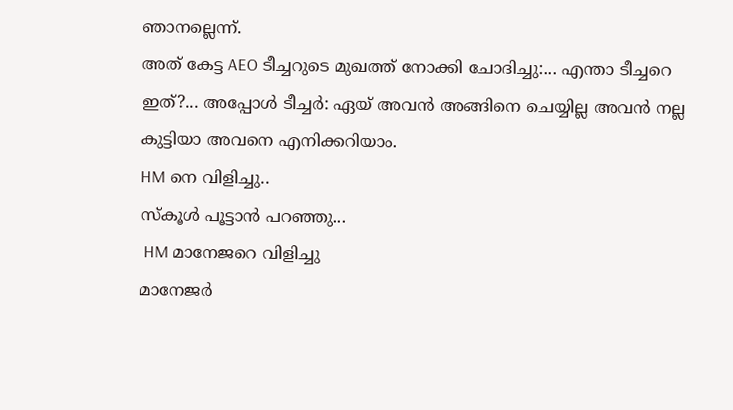ഞാനല്ലെന്ന്.
അത് കേട്ട AEO ടീച്ചറുടെ മുഖത്ത് നോക്കി ചോദിച്ചു:... എന്താ ടീച്ചറെ ഇത്?... അപ്പോൾ ടീച്ചർ: ഏയ് അവൻ അങ്ങിനെ ചെയ്യില്ല അവൻ നല്ല കുട്ടിയാ അവനെ എനിക്കറിയാം.
HM നെ വിളിച്ചു..
സ്കൂൾ പൂട്ടാന്‍ പറഞ്ഞു...
 HM മാനേജറെ വിളിച്ചു
മാനേജർ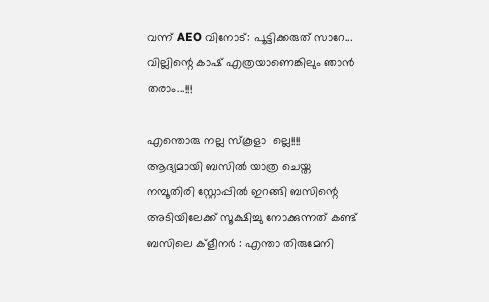വന്ന് AEO വിനോട്: പൂട്ടിക്കരുത് സാറേ... വില്ലിന്റെ കാഷ് എത്രയാണെങ്കിലും ഞാൻ തരാം...!!!

എന്തൊരു നല്ല സ്കൂളാ  ല്ലെ!!!!
ആദ്യമായി ബസിൽ യാത്ര ചെയ്ത നമ്പൂതിരി സ്റ്റോപ്പിൽ ഇറങ്ങി ബസിന്റെ അടിയിലേക്ക് സൂക്ഷിച്ചു നോക്കുന്നത് കണ്ട്‌ ബസിലെ ക്‌ളീനർ : എന്താ തിരുമേനി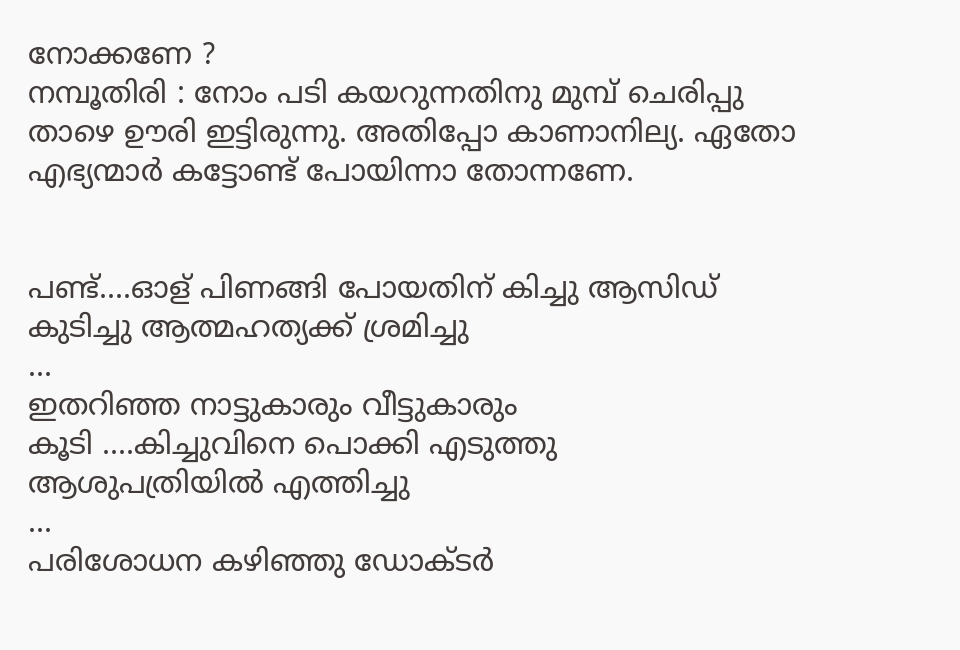നോക്കണേ ?
നമ്പൂതിരി : നോം പടി കയറുന്നതിനു മുമ്പ് ചെരിപ്പു താഴെ ഊരി ഇട്ടിരുന്നു. അതിപ്പോ കാണാനില്യ. ഏതോ എഭ്യന്മാർ കട്ടോണ്ട് പോയിന്നാ തോന്നണേ.


പണ്ട്....ഓള് പിണങ്ങി പോയതിന് കിച്ചു ആസിഡ്
കുടിച്ചു ആത്മഹത്യക്ക് ശ്രമിച്ചു
...
ഇതറിഞ്ഞ നാട്ടുകാരും വീട്ടുകാരും
കൂടി ....കിച്ചുവിനെ പൊക്കി എടുത്തു
ആശുപത്രിയിൽ എത്തിച്ചു
...
പരിശോധന കഴിഞ്ഞു ഡോക്ടർ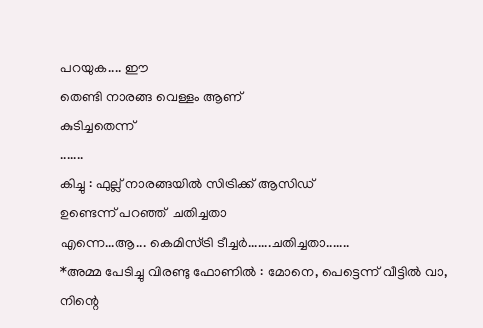പറയുക.... ഈ
തെണ്ടി നാരങ്ങ വെള്ളം ആണ്
കുടിച്ചതെന്ന്
.......
കിച്ചു : ഫുല്ല് നാരങ്ങയിൽ സിട്രിക്ക് ആസിഡ്
ഉണ്ടെന്ന് പറഞ്ഞ്  ചതിച്ചതാ
എന്നെ...ആ... കെമിസ്ട്രി ടീച്ചർ.......ചതിച്ചതാ.......
*അമ്മ പേടിച്ചു വിരണ്ടു ഫോണിൽ : മോനെ, പെട്ടെന്ന് വീട്ടിൽ വാ, നിന്റെ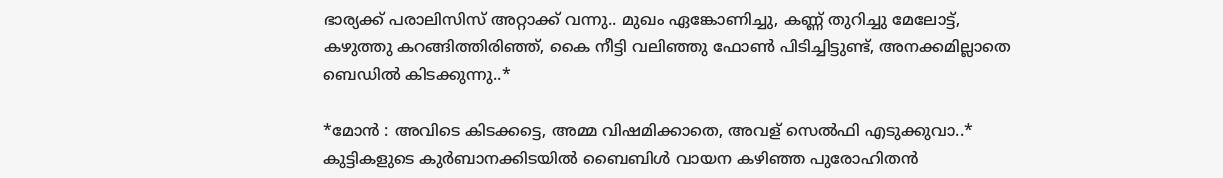ഭാര്യക്ക് പരാലിസിസ് അറ്റാക്ക് വന്നു.. മുഖം ഏങ്കോണിച്ചു, കണ്ണ് തുറിച്ചു മേലോട്ട്, കഴുത്തു കറങ്ങിത്തിരിഞ്ഞ്, കൈ നീട്ടി വലിഞ്ഞു ഫോൺ പിടിച്ചിട്ടുണ്ട്, അനക്കമില്ലാതെ ബെഡിൽ കിടക്കുന്നു..*

*മോൻ : അവിടെ കിടക്കട്ടെ, അമ്മ വിഷമിക്കാതെ, അവള് സെൽഫി എടുക്കുവാ..*
കുട്ടികളുടെ കുർബാനക്കിടയിൽ ബൈബിൾ വായന കഴിഞ്ഞ പുരോഹിതൻ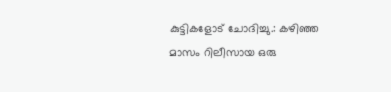കുട്ടികളോട് ചോദിച്ചു.: കഴിഞ്ഞ മാസം റിലീസായ ഒരു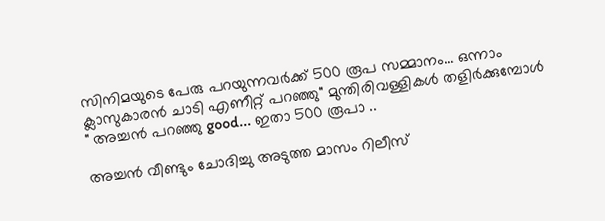സിനിമയുടെ പേരു പറയുന്നവർക്ക് 500 രൂപ സമ്മാനം... ഒന്നാം ക്ലാസുകാരൻ ചാടി എണീറ്റ് പറഞ്ഞു" മുന്തിരിവള്ളികൾ തളിർക്കുമ്പോൾ " അച്ചൻ പറഞ്ഞു good... ഇതാ 500 രൂപാ ..

അച്ചൻ വീണ്ടും ചോദിച്ചു അടുത്ത മാസം റിലീസ്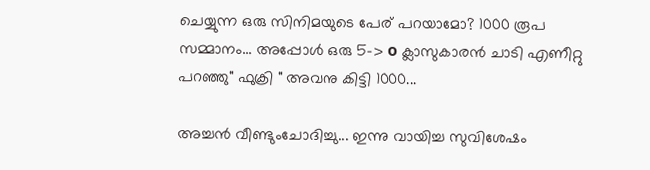ചെയ്യുന്ന ഒരു സിനിമയുടെ പേര് പറയാമോ? 1000 രൂപ സമ്മാനം... അപ്പോൾ ഒരു 5-> o ക്ലാസുകാരൻ ചാടി എണീറ്റു പറഞ്ഞു" ഫുക്രി " അവനു കിട്ടി 1000...

അച്ചൻ വീണ്ടുംചോദിച്ചു... ഇന്നു വായിച്ച സുവിശേഷം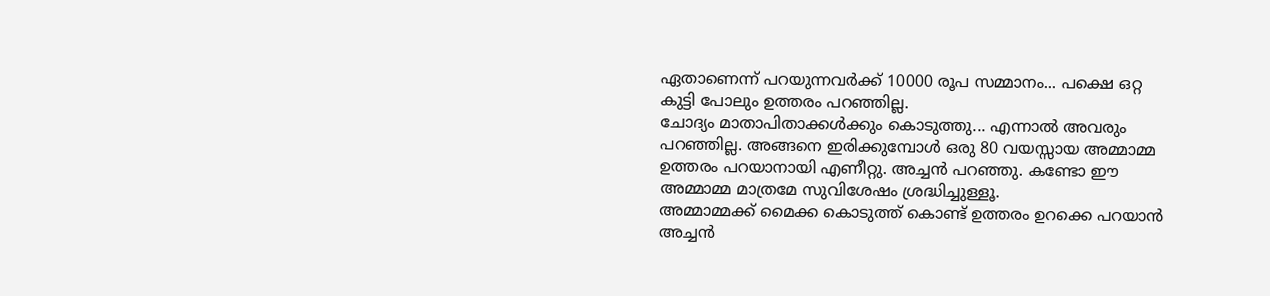ഏതാണെന്ന് പറയുന്നവർക്ക് 10000 രൂപ സമ്മാനം... പക്ഷെ ഒറ്റ കുട്ടി പോലും ഉത്തരം പറഞ്ഞില്ല.
ചോദ്യം മാതാപിതാക്കൾക്കും കൊടുത്തു... എന്നാൽ അവരും പറഞ്ഞില്ല. അങ്ങനെ ഇരിക്കുമ്പോൾ ഒരു 80 വയസ്സായ അമ്മാമ്മ ഉത്തരം പറയാനായി എണീറ്റു. അച്ചൻ പറഞ്ഞു. കണ്ടോ ഈ അമ്മാമ്മ മാത്രമേ സുവിശേഷം ശ്രദ്ധിച്ചുള്ളൂ.
അമ്മാമ്മക്ക് മൈക്ക കൊടുത്ത് കൊണ്ട് ഉത്തരം ഉറക്കെ പറയാൻ അച്ചൻ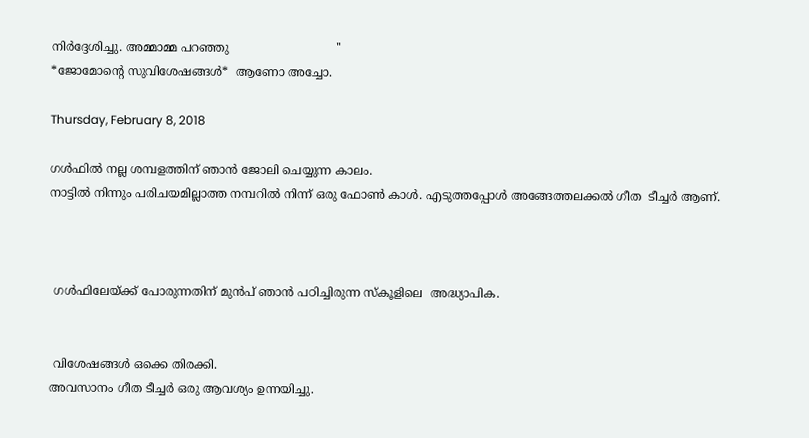നിർദ്ദേശിച്ചു. അമ്മാമ്മ പറഞ്ഞു                             ''                                                                                                                                               *ജോമോൻ്റെ സുവിശേഷങ്ങൾ*  ആണോ അച്ചോ.

Thursday, February 8, 2018

ഗൾഫിൽ നല്ല ശമ്പളത്തിന് ഞാൻ ജോലി ചെയ്യുന്ന കാലം.
നാട്ടിൽ നിന്നും പരിചയമില്ലാത്ത നമ്പറിൽ നിന്ന് ഒരു ഫോൺ കാൾ. എടുത്തപ്പോൾ അങ്ങേത്തലക്കൽ ഗീത  ടീച്ചർ ആണ്.



 ഗൾഫിലേയ്ക്ക് പോരുന്നതിന് മുൻപ് ഞാൻ പഠിച്ചിരുന്ന സ്കൂളിലെ  അദ്ധ്യാപിക.


 വിശേഷങ്ങൾ ഒക്കെ തിരക്കി.
അവസാനം ഗീത ടീച്ചർ ഒരു ആവശ്യം ഉന്നയിച്ചു.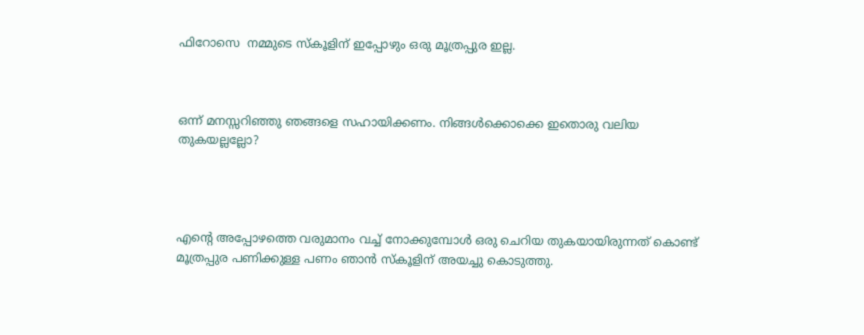ഫിറോസെ  നമ്മുടെ സ്കൂളിന് ഇപ്പോഴും ഒരു മൂത്രപ്പുര ഇല്ല.



ഒന്ന് മനസ്സറിഞ്ഞു ഞങ്ങളെ സഹായിക്കണം. നിങ്ങൾക്കൊക്കെ ഇതൊരു വലിയ തുകയല്ലല്ലോ?




എന്റെ അപ്പോഴത്തെ വരുമാനം വച്ച് നോക്കുമ്പോൾ ഒരു ചെറിയ തുകയായിരുന്നത് കൊണ്ട് മൂത്രപ്പുര പണിക്കുള്ള പണം ഞാൻ സ്കൂളിന് അയച്ചു കൊടുത്തു.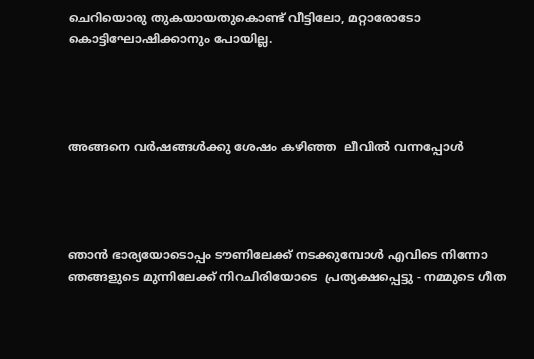ചെറിയൊരു തുകയായതുകൊണ്ട് വീട്ടിലോ, മറ്റാരോടോ കൊട്ടിഘോഷിക്കാനും പോയില്ല.




അങ്ങനെ വർഷങ്ങൾക്കു ശേഷം കഴിഞ്ഞ  ലീവിൽ വന്നപ്പോൾ




ഞാൻ ഭാര്യയോടൊപ്പം ടൗണിലേക്ക് നടക്കുമ്പോൾ എവിടെ നിന്നോ ഞങ്ങളുടെ മുന്നിലേക്ക് നിറചിരിയോടെ  പ്രത്യക്ഷപ്പെട്ടു - നമ്മുടെ ഗീത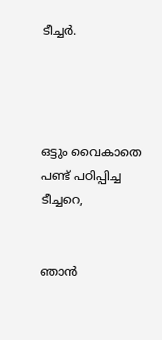ടീച്ചർ.




ഒട്ടും വൈകാതെ പണ്ട് പഠിപ്പിച്ച  ടീച്ചറെ,


ഞാൻ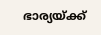ഭാര്യയ്ക്ക്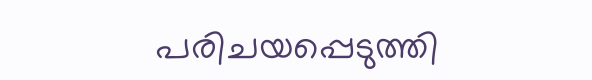പരിചയപ്പെടുത്തി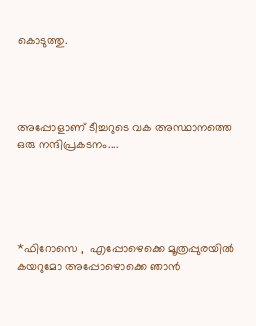കൊടുത്തു.




അപ്പോളാണ് ടീച്ചറുടെ വക അസ്ഥാനത്തെ  ഒരു നന്ദിപ്രകടനം....





*ഫിറോസെ ,  എപ്പോഴെക്കെ മൂത്രപ്പുരയിൽ കയറുമോ അപ്പോഴൊക്കെ ഞാൻ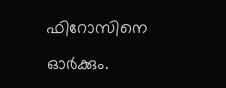ഫിറോസിനെ  ഓർക്കും.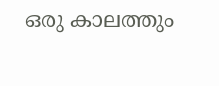ഒരു കാലത്തും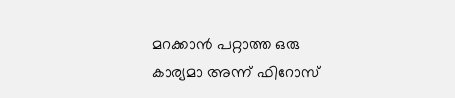മറക്കാൻ പറ്റാത്ത ഒരു കാര്യമാ അന്ന് ഫിറോസ്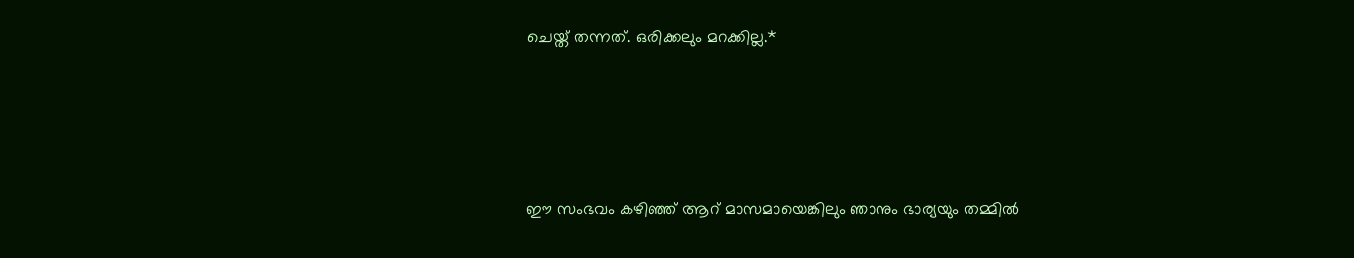ചെയ്ത് തന്നത്. ഒരിക്കലും മറക്കില്ല.*




ഈ സംഭവം കഴിഞ്ഞ് ആറ് മാസമായെങ്കിലും ഞാനും ഭാര്യയും തമ്മിൽ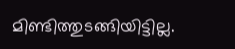മിണ്ടിത്തുടങ്ങിയിട്ടില്ല.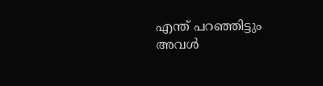എന്ത് പറഞ്ഞിട്ടും അവൾ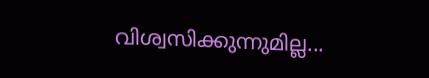വിശ്വസിക്കുന്നുമില്ല...